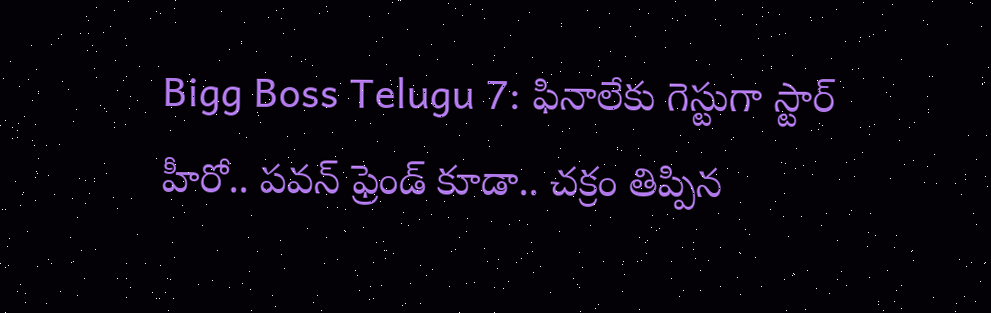Bigg Boss Telugu 7: ఫినాలేకు గెస్టుగా స్టార్ హీరో.. పవన్ ఫ్రెండ్ కూడా.. చక్రం తిప్పిన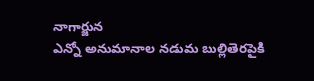నాగార్జున
ఎన్నో అనుమానాల నడుమ బుల్లితెరపైకి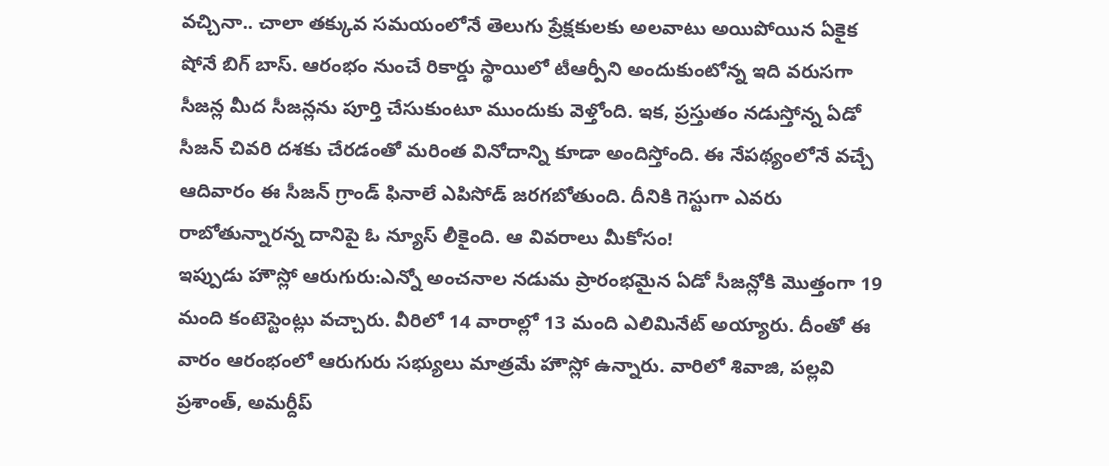వచ్చినా.. చాలా తక్కువ సమయంలోనే తెలుగు ప్రేక్షకులకు అలవాటు అయిపోయిన ఏకైక షోనే బిగ్ బాస్. ఆరంభం నుంచే రికార్డు స్థాయిలో టీఆర్పీని అందుకుంటోన్న ఇది వరుసగా సీజన్ల మీద సీజన్లను పూర్తి చేసుకుంటూ ముందుకు వెళ్తోంది. ఇక, ప్రస్తుతం నడుస్తోన్న ఏడో సీజన్ చివరి దశకు చేరడంతో మరింత వినోదాన్ని కూడా అందిస్తోంది. ఈ నేపథ్యంలోనే వచ్చే ఆదివారం ఈ సీజన్ గ్రాండ్ ఫినాలే ఎపిసోడ్ జరగబోతుంది. దీనికి గెస్టుగా ఎవరు రాబోతున్నారన్న దానిపై ఓ న్యూస్ లీకైంది. ఆ వివరాలు మీకోసం!
ఇప్పుడు హౌస్లో ఆరుగురు:ఎన్నో అంచనాల నడుమ ప్రారంభమైన ఏడో సీజన్లోకి మొత్తంగా 19 మంది కంటెస్టెంట్లు వచ్చారు. వీరిలో 14 వారాల్లో 13 మంది ఎలిమినేట్ అయ్యారు. దీంతో ఈ వారం ఆరంభంలో ఆరుగురు సభ్యులు మాత్రమే హౌస్లో ఉన్నారు. వారిలో శివాజి, పల్లవి ప్రశాంత్, అమర్దీప్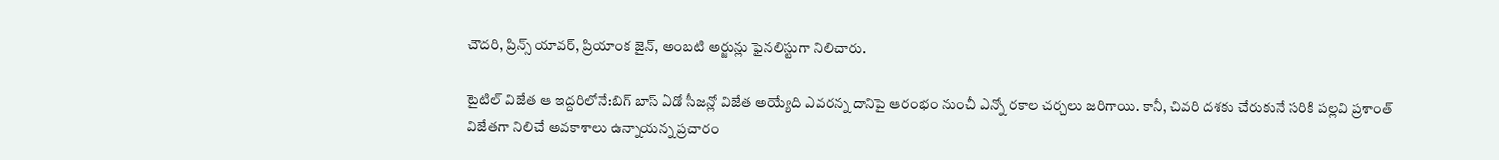చౌదరి, ప్రిన్స్ యావర్, ప్రియాంక జైన్, అంబటి అర్జున్లు ఫైనలిస్టుగా నిలిచారు.

టైటిల్ విజేత ఆ ఇద్దరిలోనే:బిగ్ బాస్ ఏడో సీజన్లో విజేత అయ్యేది ఎవరన్న దానిపై ఆరంభం నుంచీ ఎన్నో రకాల చర్చలు జరిగాయి. కానీ, చివరి దశకు చేరుకునే సరికి పల్లవి ప్రశాంత్ విజేతగా నిలిచే అవకాశాలు ఉన్నాయన్న ప్రచారం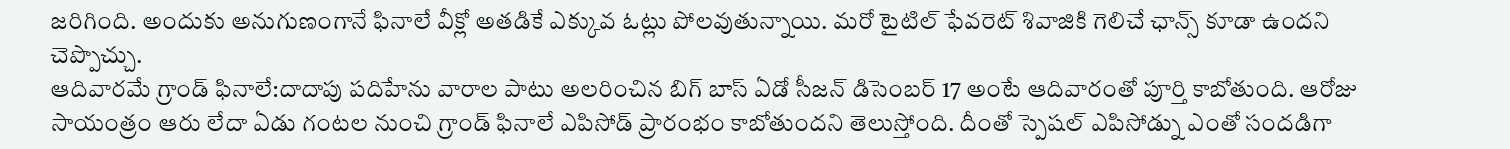జరిగింది. అందుకు అనుగుణంగానే ఫినాలే వీక్లో అతడికే ఎక్కువ ఓట్లు పోలవుతున్నాయి. మరో టైటిల్ ఫేవరెట్ శివాజికి గెలిచే ఛాన్స్ కూడా ఉందని చెప్పొచ్చు.
ఆదివారమే గ్రాండ్ ఫినాలే:దాదాపు పదిహేను వారాల పాటు అలరించిన బిగ్ బాస్ ఏడో సీజన్ డిసెంబర్ 17 అంటే ఆదివారంతో పూర్తి కాబోతుంది. ఆరోజు సాయంత్రం ఆరు లేదా ఏడు గంటల నుంచి గ్రాండ్ ఫినాలే ఎపిసోడ్ ప్రారంభం కాబోతుందని తెలుస్తోంది. దీంతో స్పెషల్ ఎపిసోడ్ను ఎంతో సందడిగా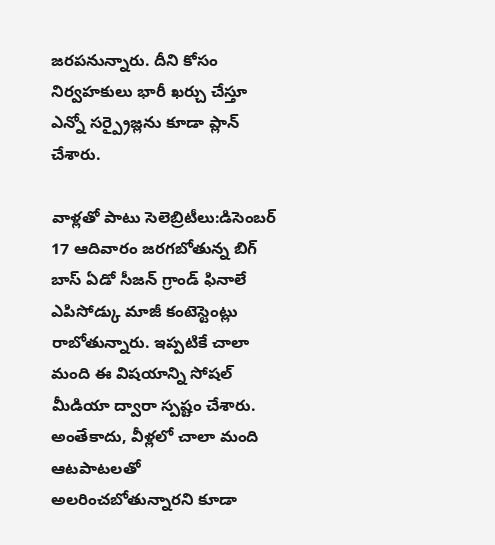జరపనున్నారు. దీని కోసం నిర్వహకులు భారీ ఖర్చు చేస్తూ ఎన్నో సర్ప్రైజ్లను కూడా ప్లాన్ చేశారు.

వాళ్లతో పాటు సెలెబ్రిటీలు:డిసెంబర్ 17 ఆదివారం జరగబోతున్న బిగ్ బాస్ ఏడో సీజన్ గ్రాండ్ ఫినాలే ఎపిసోడ్కు మాజీ కంటెస్టెంట్లు రాబోతున్నారు. ఇప్పటికే చాలా మంది ఈ విషయాన్ని సోషల్ మీడియా ద్వారా స్పష్టం చేశారు. అంతేకాదు, వీళ్లలో చాలా మంది ఆటపాటలతో అలరించబోతున్నారని కూడా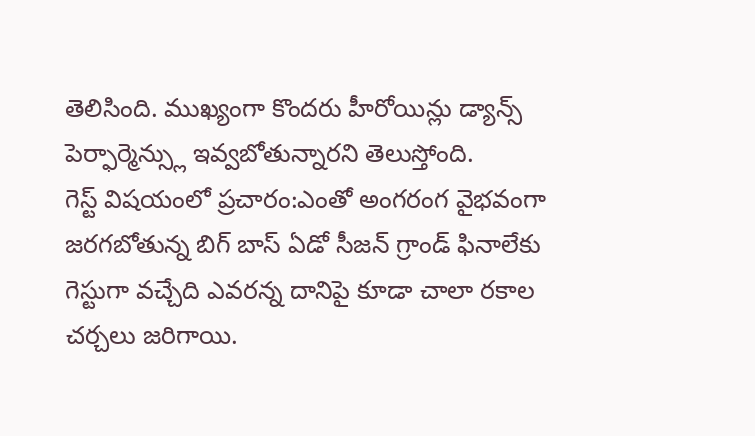తెలిసింది. ముఖ్యంగా కొందరు హీరోయిన్లు డ్యాన్స్ పెర్ఫార్మెన్స్లు ఇవ్వబోతున్నారని తెలుస్తోంది.
గెస్ట్ విషయంలో ప్రచారం:ఎంతో అంగరంగ వైభవంగా జరగబోతున్న బిగ్ బాస్ ఏడో సీజన్ గ్రాండ్ ఫినాలేకు గెస్టుగా వచ్చేది ఎవరన్న దానిపై కూడా చాలా రకాల చర్చలు జరిగాయి.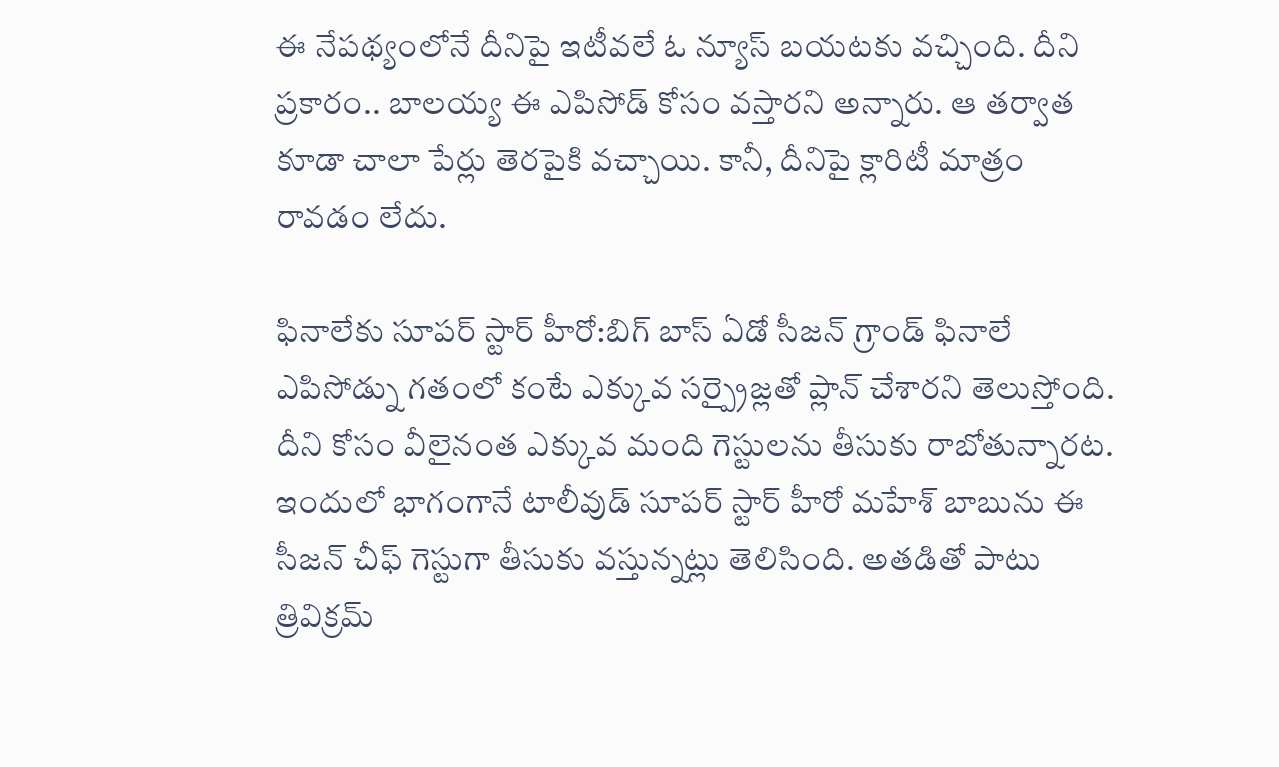ఈ నేపథ్యంలోనే దీనిపై ఇటీవలే ఓ న్యూస్ బయటకు వచ్చింది. దీని ప్రకారం.. బాలయ్య ఈ ఎపిసోడ్ కోసం వస్తారని అన్నారు. ఆ తర్వాత కూడా చాలా పేర్లు తెరపైకి వచ్చాయి. కానీ, దీనిపై క్లారిటీ మాత్రం రావడం లేదు.

ఫినాలేకు సూపర్ స్టార్ హీరో:బిగ్ బాస్ ఏడో సీజన్ గ్రాండ్ ఫినాలే ఎపిసోడ్ను గతంలో కంటే ఎక్కువ సర్ప్రైజ్లతో ప్లాన్ చేశారని తెలుస్తోంది. దీని కోసం వీలైనంత ఎక్కువ మంది గెస్టులను తీసుకు రాబోతున్నారట. ఇందులో భాగంగానే టాలీవుడ్ సూపర్ స్టార్ హీరో మహేశ్ బాబును ఈ సీజన్ చీఫ్ గెస్టుగా తీసుకు వస్తున్నట్లు తెలిసింది. అతడితో పాటు త్రివిక్రమ్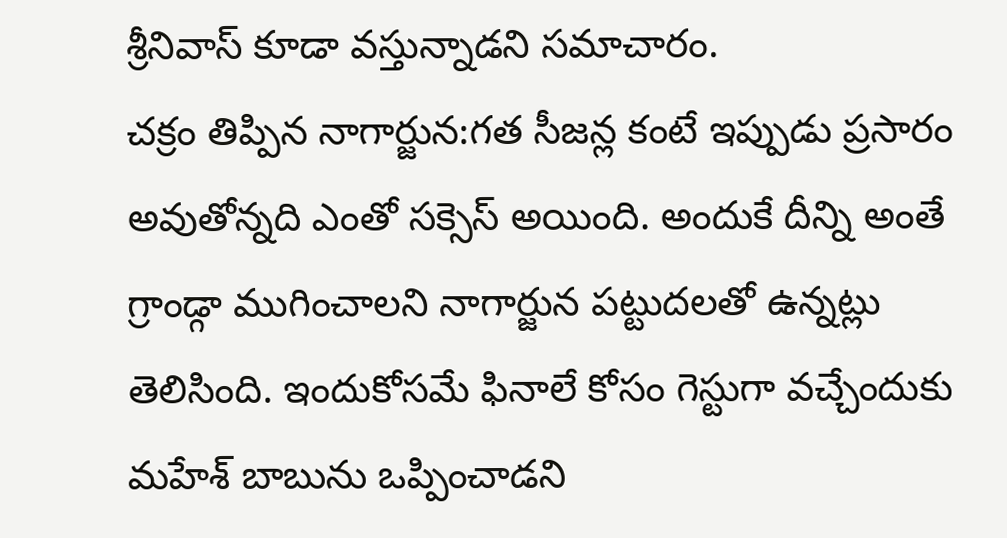శ్రీనివాస్ కూడా వస్తున్నాడని సమాచారం.
చక్రం తిప్పిన నాగార్జున:గత సీజన్ల కంటే ఇప్పుడు ప్రసారం అవుతోన్నది ఎంతో సక్సెస్ అయింది. అందుకే దీన్ని అంతే గ్రాండ్గా ముగించాలని నాగార్జున పట్టుదలతో ఉన్నట్లు తెలిసింది. ఇందుకోసమే ఫినాలే కోసం గెస్టుగా వచ్చేందుకు మహేశ్ బాబును ఒప్పించాడని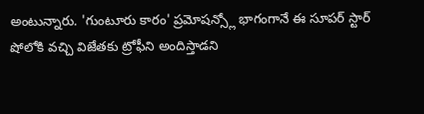అంటున్నారు. 'గుంటూరు కారం' ప్రమోషన్స్లో భాగంగానే ఈ సూపర్ స్టార్ షోలోకి వచ్చి విజేతకు ట్రోఫీని అందిస్తాడని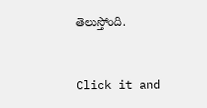తెలుస్తోంది.


Click it and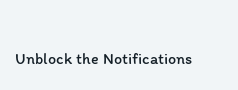Unblock the Notifications